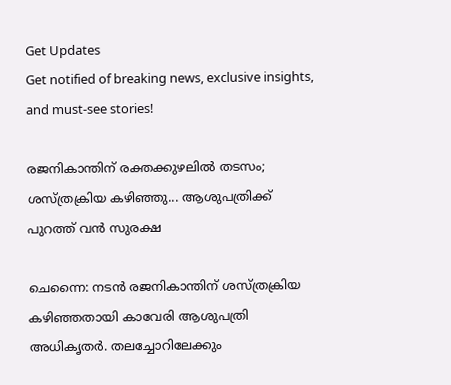Get Updates
Get notified of breaking news, exclusive insights, and must-see stories!

രജനികാന്തിന് രക്തക്കുഴലില്‍ തടസം; ശസ്ത്രക്രിയ കഴിഞ്ഞു... ആശുപത്രിക്ക് പുറത്ത് വന്‍ സുരക്ഷ

ചെന്നൈ: നടന്‍ രജനികാന്തിന് ശസ്ത്രക്രിയ കഴിഞ്ഞതായി കാവേരി ആശുപത്രി അധികൃതര്‍. തലച്ചോറിലേക്കും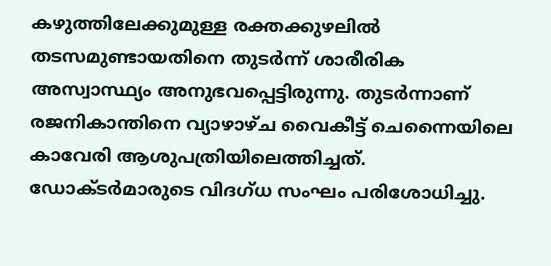കഴുത്തിലേക്കുമുള്ള രക്തക്കുഴലില്‍ തടസമുണ്ടായതിനെ തുടര്‍ന്ന് ശാരീരിക അസ്വാസ്ഥ്യം അനുഭവപ്പെട്ടിരുന്നു. തുടര്‍ന്നാണ് രജനികാന്തിനെ വ്യാഴാഴ്ച വൈകീട്ട് ചെന്നൈയിലെ കാവേരി ആശുപത്രിയിലെത്തിച്ചത്. ഡോക്ടര്‍മാരുടെ വിദഗ്ധ സംഘം പരിശോധിച്ചു.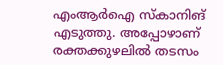എംആര്‍ഐ സ്‌കാനിങ് എടുത്തു. അപ്പോഴാണ് രക്തക്കുഴലില്‍ തടസം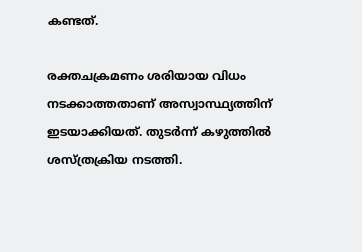കണ്ടത്.

രക്തചക്രമണം ശരിയായ വിധം നടക്കാത്തതാണ് അസ്വാസ്ഥ്യത്തിന് ഇടയാക്കിയത്. തുടര്‍ന്ന് കഴുത്തില്‍ ശസ്ത്രക്രിയ നടത്തി.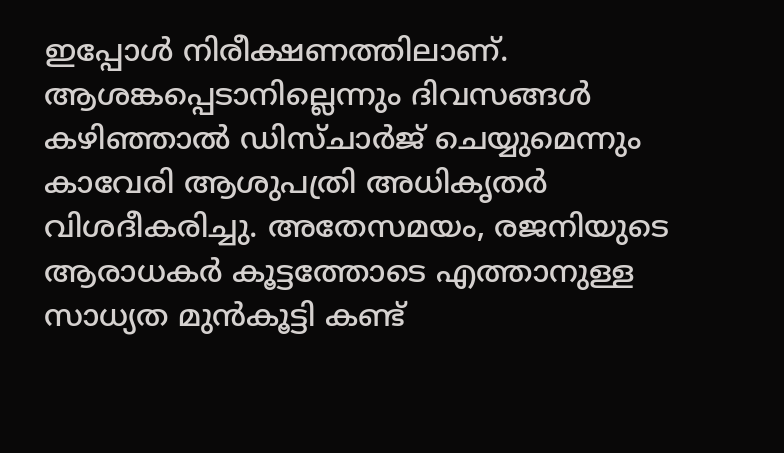ഇപ്പോള്‍ നിരീക്ഷണത്തിലാണ്. ആശങ്കപ്പെടാനില്ലെന്നും ദിവസങ്ങള്‍ കഴിഞ്ഞാല്‍ ഡിസ്ചാര്‍ജ് ചെയ്യുമെന്നും കാവേരി ആശുപത്രി അധികൃതര്‍ വിശദീകരിച്ചു. അതേസമയം, രജനിയുടെ ആരാധകര്‍ കൂട്ടത്തോടെ എത്താനുള്ള സാധ്യത മുന്‍കൂട്ടി കണ്ട്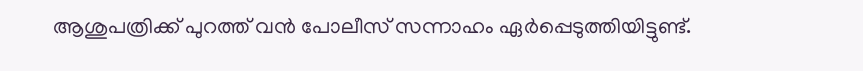ആശുപത്രിക്ക് പുറത്ത് വന്‍ പോലീസ് സന്നാഹം ഏര്‍പ്പെടുത്തിയിട്ടുണ്ട്.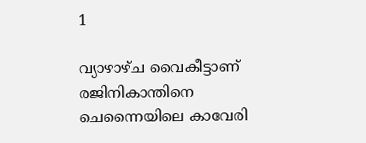1

വ്യാഴാഴ്ച വൈകീട്ടാണ് രജിനികാന്തിനെ ചെന്നൈയിലെ കാവേരി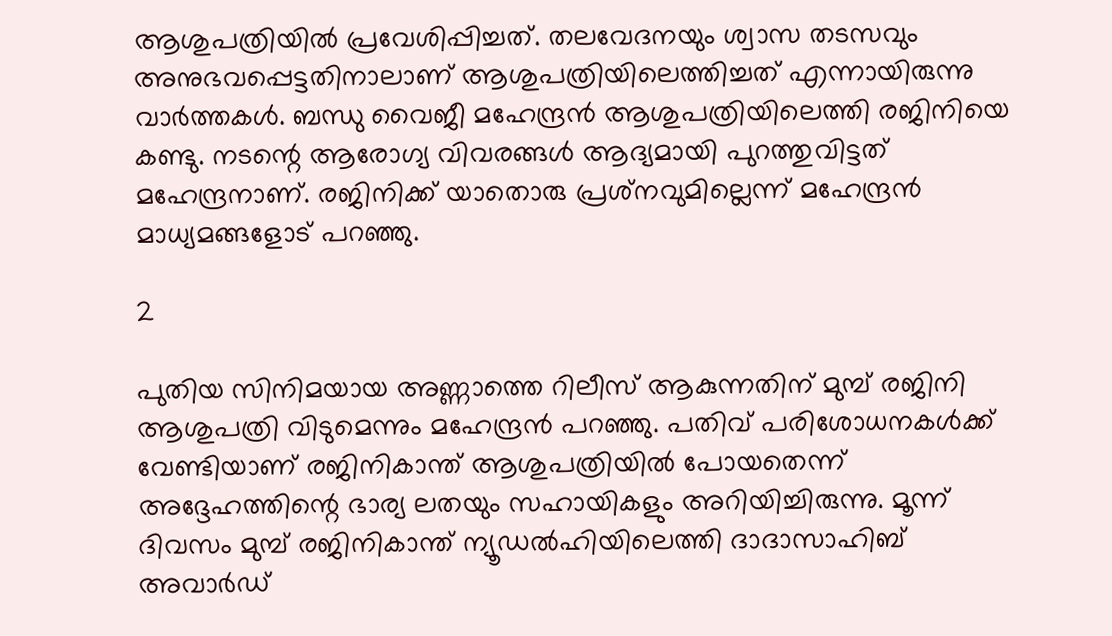ആശുപത്രിയില്‍ പ്രവേശിപ്പിച്ചത്. തലവേദനയും ശ്വാസ തടസവും അനുഭവപ്പെട്ടതിനാലാണ് ആശുപത്രിയിലെത്തിച്ചത് എന്നായിരുന്നു വാര്‍ത്തകള്‍. ബന്ധു വൈജീ മഹേന്ദ്രന്‍ ആശുപത്രിയിലെത്തി രജിനിയെ കണ്ടു. നടന്റെ ആരോഗ്യ വിവരങ്ങള്‍ ആദ്യമായി പുറത്തുവിട്ടത് മഹേന്ദ്രനാണ്. രജിനിക്ക് യാതൊരു പ്രശ്‌നവുമില്ലെന്ന് മഹേന്ദ്രന്‍ മാധ്യമങ്ങളോട് പറഞ്ഞു.

2

പുതിയ സിനിമയായ അണ്ണാത്തെ റിലീസ് ആകുന്നതിന് മുമ്പ് രജിനി ആശുപത്രി വിടുമെന്നും മഹേന്ദ്രന്‍ പറഞ്ഞു. പതിവ് പരിശോധനകള്‍ക്ക് വേണ്ടിയാണ് രജിനികാന്ത് ആശുപത്രിയില്‍ പോയതെന്ന് അദ്ദേഹത്തിന്റെ ഭാര്യ ലതയും സഹായികളും അറിയിച്ചിരുന്നു. മൂന്ന് ദിവസം മുമ്പ് രജിനികാന്ത് ന്യൂഡല്‍ഹിയിലെത്തി ദാദാസാഹിബ് അവാര്‍ഡ്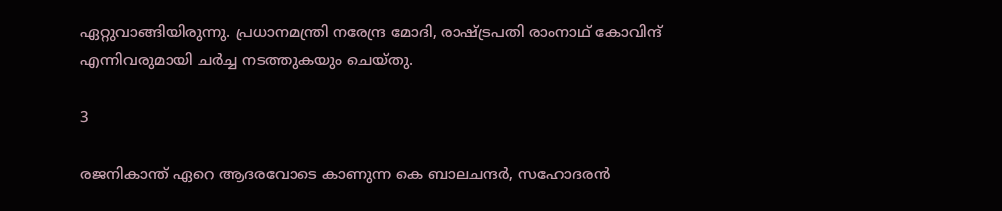ഏറ്റുവാങ്ങിയിരുന്നു. പ്രധാനമന്ത്രി നരേന്ദ്ര മോദി, രാഷ്ട്രപതി രാംനാഥ് കോവിന്ദ് എന്നിവരുമായി ചര്‍ച്ച നടത്തുകയും ചെയ്തു.

3

രജനികാന്ത് ഏറെ ആദരവോടെ കാണുന്ന കെ ബാലചന്ദര്‍, സഹോദരന്‍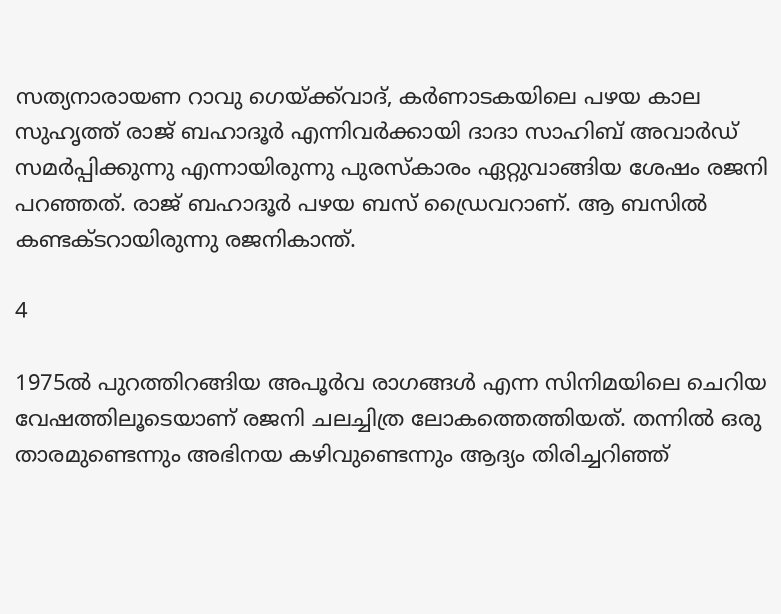സത്യനാരായണ റാവു ഗെയ്ക്ക്‌വാദ്, കര്‍ണാടകയിലെ പഴയ കാല സുഹൃത്ത് രാജ് ബഹാദൂര്‍ എന്നിവര്‍ക്കായി ദാദാ സാഹിബ് അവാര്‍ഡ് സമര്‍പ്പിക്കുന്നു എന്നായിരുന്നു പുരസ്‌കാരം ഏറ്റുവാങ്ങിയ ശേഷം രജനി പറഞ്ഞത്. രാജ് ബഹാദൂര്‍ പഴയ ബസ് ഡ്രൈവറാണ്. ആ ബസില്‍ കണ്ടക്ടറായിരുന്നു രജനികാന്ത്.

4

1975ല്‍ പുറത്തിറങ്ങിയ അപൂര്‍വ രാഗങ്ങള്‍ എന്ന സിനിമയിലെ ചെറിയ വേഷത്തിലൂടെയാണ് രജനി ചലച്ചിത്ര ലോകത്തെത്തിയത്. തന്നില്‍ ഒരു താരമുണ്ടെന്നും അഭിനയ കഴിവുണ്ടെന്നും ആദ്യം തിരിച്ചറിഞ്ഞ്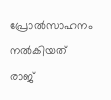പ്രോല്‍സാഹനം നല്‍കിയത് രാജ്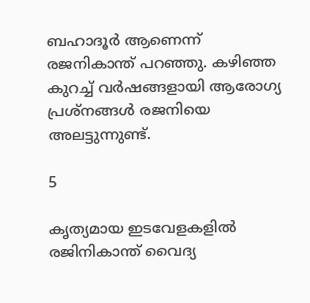ബഹാദൂര്‍ ആണെന്ന് രജനികാന്ത് പറഞ്ഞു. കഴിഞ്ഞ കുറച്ച് വര്‍ഷങ്ങളായി ആരോഗ്യ പ്രശ്‌നങ്ങള്‍ രജനിയെ അലട്ടുന്നുണ്ട്.

5

കൃത്യമായ ഇടവേളകളില്‍ രജിനികാന്ത് വൈദ്യ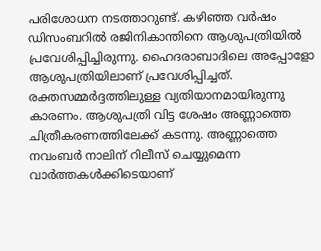പരിശോധന നടത്താറുണ്ട്. കഴിഞ്ഞ വര്‍ഷം ഡിസംബറില്‍ രജിനികാന്തിനെ ആശുപത്രിയില്‍ പ്രവേശിപ്പിച്ചിരുന്നു. ഹൈദരാബാദിലെ അപ്പോളോ ആശുപത്രിയിലാണ് പ്രവേശിപ്പിച്ചത്. രക്തസമ്മര്‍ദ്ദത്തിലുള്ള വ്യതിയാനമായിരുന്നു കാരണം. ആശുപത്രി വിട്ട ശേഷം അണ്ണാത്തെ ചിത്രീകരണത്തിലേക്ക് കടന്നു. അണ്ണാത്തെ നവംബര്‍ നാലിന് റിലീസ് ചെയ്യുമെന്ന വാര്‍ത്തകള്‍ക്കിടെയാണ്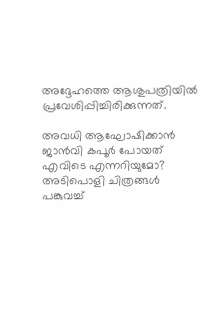അദ്ദേഹത്തെ ആശുപത്രിയില്‍ പ്രവേശിപ്പിച്ചിരിക്കുന്നത്.

അവധി ആഘോഷിക്കാന്‍ ജാന്‍വി കപൂര്‍ പോയത് എവിടെ എന്നറിയുമോ? അടിപൊളി ചിത്രങ്ങള്‍ പങ്കുവച്ച്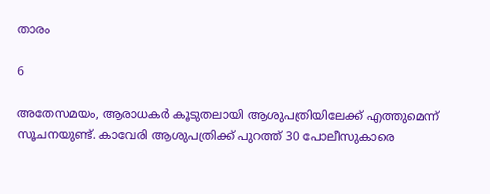താരം

6

അതേസമയം, ആരാധകര്‍ കൂടുതലായി ആശുപത്രിയിലേക്ക് എത്തുമെന്ന് സൂചനയുണ്ട്. കാവേരി ആശുപത്രിക്ക് പുറത്ത് 30 പോലീസുകാരെ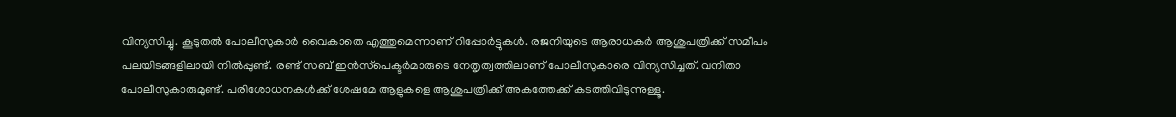വിന്യസിച്ചു. കൂടുതല്‍ പോലീസുകാര്‍ വൈകാതെ എത്തുമെന്നാണ് റിപ്പോര്‍ട്ടുകള്‍. രജനിയുടെ ആരാധകര്‍ ആശുപത്രിക്ക് സമീപം പലയിടങ്ങളിലായി നില്‍പ്പുണ്ട്. രണ്ട് സബ് ഇന്‍സ്‌പെക്ടര്‍മാരുടെ നേതൃത്വത്തിലാണ് പോലീസുകാരെ വിന്യസിച്ചത്. വനിതാ പോലീസുകാരുമുണ്ട്. പരിശോധനകള്‍ക്ക് ശേഷമേ ആളുകളെ ആശുപത്രിക്ക് അകത്തേക്ക് കടത്തിവിടുന്നുള്ളൂ.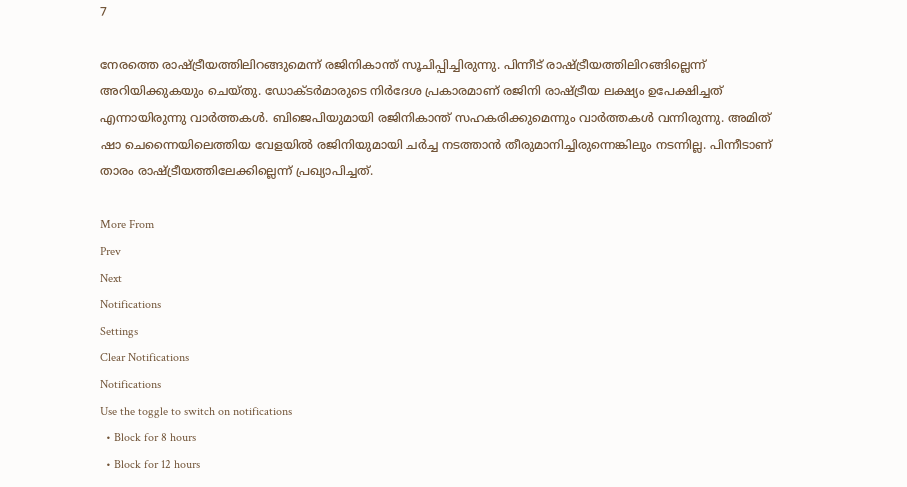7

നേരത്തെ രാഷ്ട്രീയത്തിലിറങ്ങുമെന്ന് രജിനികാന്ത് സൂചിപ്പിച്ചിരുന്നു. പിന്നീട് രാഷ്ട്രീയത്തിലിറങ്ങില്ലെന്ന് അറിയിക്കുകയും ചെയ്തു. ഡോക്ടര്‍മാരുടെ നിര്‍ദേശ പ്രകാരമാണ് രജിനി രാഷ്ട്രീയ ലക്ഷ്യം ഉപേക്ഷിച്ചത് എന്നായിരുന്നു വാര്‍ത്തകള്‍. ബിജെപിയുമായി രജിനികാന്ത് സഹകരിക്കുമെന്നും വാര്‍ത്തകള്‍ വന്നിരുന്നു. അമിത് ഷാ ചെന്നൈയിലെത്തിയ വേളയില്‍ രജിനിയുമായി ചര്‍ച്ച നടത്താന്‍ തീരുമാനിച്ചിരുന്നെങ്കിലും നടന്നില്ല. പിന്നീടാണ് താരം രാഷ്ട്രീയത്തിലേക്കില്ലെന്ന് പ്രഖ്യാപിച്ചത്.

More From
Prev
Next
Notifications
Settings
Clear Notifications
Notifications
Use the toggle to switch on notifications
  • Block for 8 hours
  • Block for 12 hours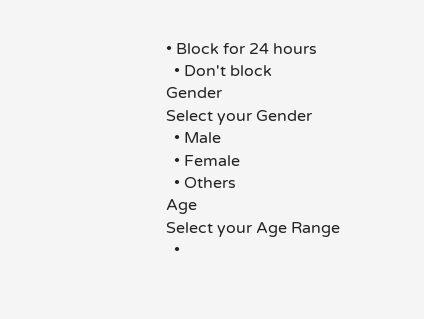• Block for 24 hours
  • Don't block
Gender
Select your Gender
  • Male
  • Female
  • Others
Age
Select your Age Range
  •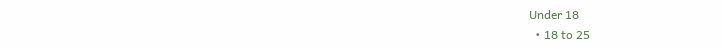Under 18
  • 18 to 25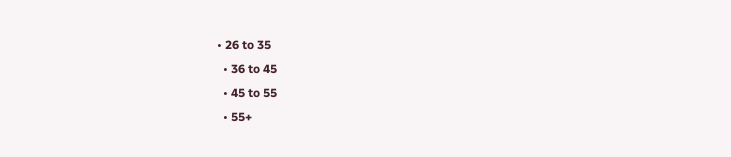• 26 to 35
  • 36 to 45
  • 45 to 55
  • 55+